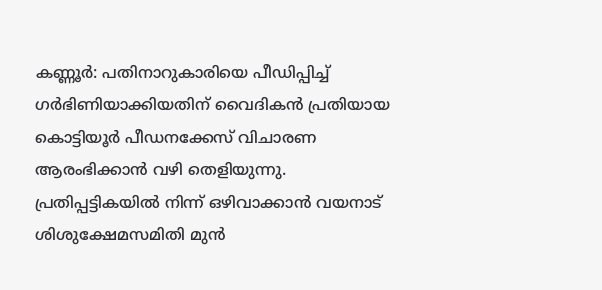കണ്ണൂര്‍: പതിനാറുകാരിയെ പീഡിപ്പിച്ച് ഗര്‍ഭിണിയാക്കിയതിന് വൈദികന്‍ പ്രതിയായ കൊട്ടിയൂര്‍ പീഡനക്കേസ് വിചാരണ ആരംഭിക്കാന്‍ വഴി തെളിയുന്നു. പ്രതിപ്പട്ടികയില്‍ നിന്ന് ഒഴിവാക്കാന്‍ വയനാട് ശിശുക്ഷേമസമിതി മുന്‍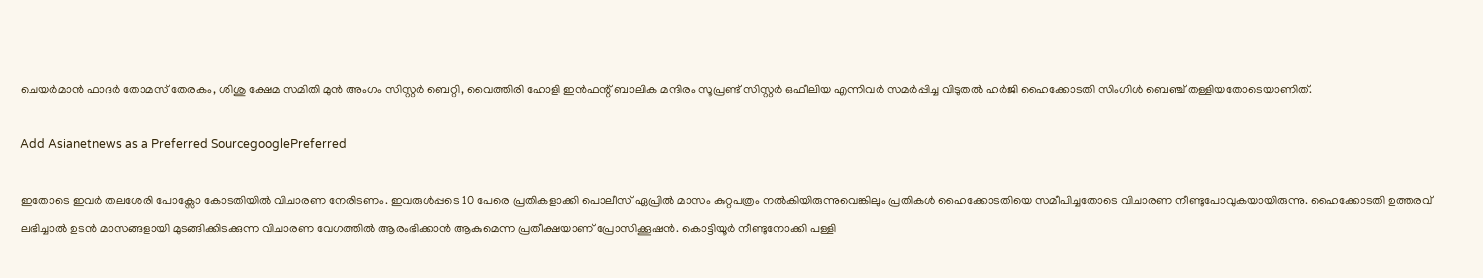ചെയര്‍മാന്‍ ഫാദര്‍ തോമസ് തേരകം, ശിശു ക്ഷേമ സമിതി മുന്‍ അംഗം സിസ്റ്റര്‍ ബെറ്റി, വൈത്തിരി ഹോളി ഇന്‍ഫന്റ് ബാലിക മന്ദിരം സൂപ്രണ്ട് സിസ്റ്റര്‍ ഒഫീലിയ എന്നിവര്‍ സമര്‍പ്പിച്ച വിടുതല്‍ ഹര്‍ജി ഹൈക്കോടതി സിംഗിള്‍ ബെഞ്ച് തള്ളിയതോടെയാണിത്.

Add Asianetnews as a Preferred SourcegooglePreferred

ഇതോടെ ഇവര്‍ തലശേരി പോക്സോ കോടതിയില്‍ വിചാരണ നേരിടണം. ഇവരുള്‍പ്പടെ 10 പേരെ പ്രതികളാക്കി പൊലീസ് ഏപ്രില്‍ മാസം കുറ്റപത്രം നല്‍കിയിരുന്നുവെങ്കിലും പ്രതികള്‍ ഹൈക്കോടതിയെ സമീപിച്ചതോടെ വിചാരണ നീണ്ടുപോവുകയായിരുന്നു. ഹൈക്കോടതി ഉത്തരവ് ലഭിച്ചാല്‍ ഉടന്‍ മാസങ്ങളായി മുടങ്ങിക്കിടക്കുന്ന വിചാരണ വേഗത്തില്‍ ആരംഭിക്കാന്‍ ആകുമെന്ന പ്രതീക്ഷയാണ് പ്രോസിക്കൂഷന്‍. കൊട്ടിയൂര്‍ നീണ്ടുനോക്കി പള്ളി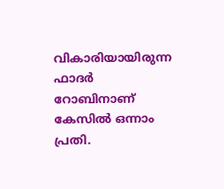വികാരിയായിരുന്ന ഫാദര്‍ റോബിനാണ് കേസില്‍ ഒന്നാം പ്രതി.